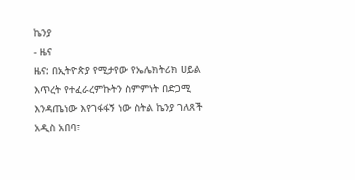ኬንያ
- ዜና
ዜና: በኢትዮጵያ የሚታየው የኤሌክትሪክ ሀይል እጥረት የተፈራረምኩትን ስምምነት በድጋሚ እንዳጤነው እየገፋፋኝ ነው ስትል ኬንያ ገለጸች
አዲስ አበባ፣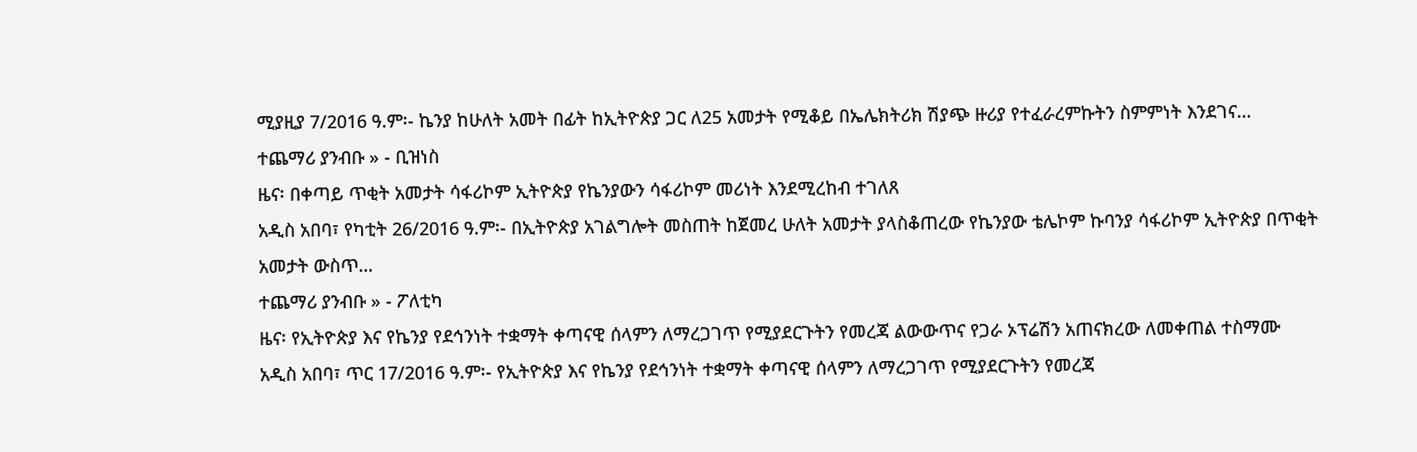ሚያዚያ 7/2016 ዓ.ም፡- ኬንያ ከሁለት አመት በፊት ከኢትዮጵያ ጋር ለ25 አመታት የሚቆይ በኤሌክትሪክ ሽያጭ ዙሪያ የተፈራረምኩትን ስምምነት እንደገና…
ተጨማሪ ያንብቡ » - ቢዝነስ
ዜና፡ በቀጣይ ጥቂት አመታት ሳፋሪኮም ኢትዮጵያ የኬንያውን ሳፋሪኮም መሪነት እንደሚረከብ ተገለጸ
አዲስ አበባ፣ የካቲት 26/2016 ዓ.ም፡- በኢትዮጵያ አገልግሎት መስጠት ከጀመረ ሁለት አመታት ያላስቆጠረው የኬንያው ቴሌኮም ኩባንያ ሳፋሪኮም ኢትዮጵያ በጥቂት አመታት ውስጥ…
ተጨማሪ ያንብቡ » - ፖለቲካ
ዜና፡ የኢትዮጵያ እና የኬንያ የደኅንነት ተቋማት ቀጣናዊ ሰላምን ለማረጋገጥ የሚያደርጉትን የመረጃ ልውውጥና የጋራ ኦፕሬሽን አጠናክረው ለመቀጠል ተስማሙ
አዲስ አበባ፣ ጥር 17/2016 ዓ.ም፡- የኢትዮጵያ እና የኬንያ የደኅንነት ተቋማት ቀጣናዊ ሰላምን ለማረጋገጥ የሚያደርጉትን የመረጃ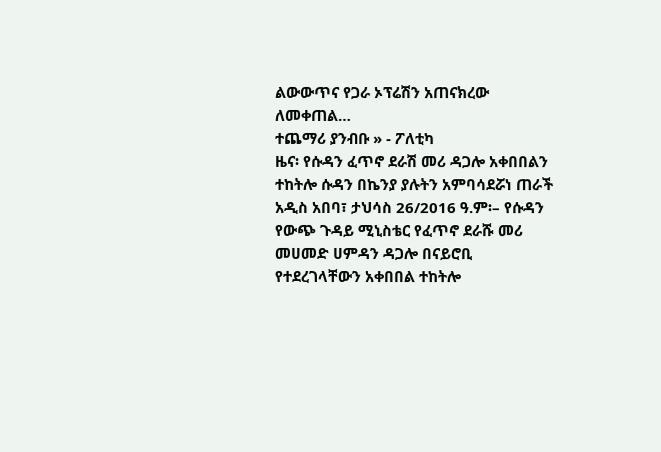ልውውጥና የጋራ ኦፕሬሽን አጠናክረው ለመቀጠል…
ተጨማሪ ያንብቡ » - ፖለቲካ
ዜና፡ የሱዳን ፈጥኖ ደራሽ መሪ ዳጋሎ አቀበበልን ተከትሎ ሱዳን በኬንያ ያሉትን አምባሳደሯነ ጠራች
አዲስ አበባ፣ ታህሳስ 26/2016 ዓ.ም፡– የሱዳን የውጭ ጉዳይ ሚኒስቴር የፈጥኖ ደራሹ መሪ መሀመድ ሀምዳን ዳጋሎ በናይሮቢ የተደረገላቸውን አቀበበል ተከትሎ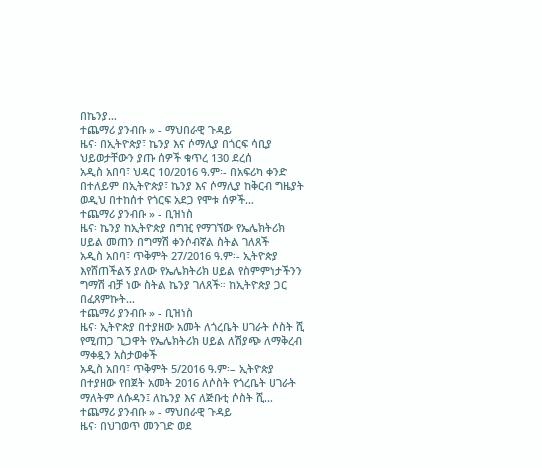በኬንያ…
ተጨማሪ ያንብቡ » - ማህበራዊ ጉዳይ
ዜና፡ በኢትዮጵያ፣ ኬንያ እና ሶማሊያ በጎርፍ ሳቢያ ህይወታቸውን ያጡ ሰዎች ቁጥረ 130 ደረሰ
አዲስ አበባ፣ ህዳር 10/2016 ዓ.ም፡- በአፍሪካ ቀንድ በተለይም በኢትዮጵያ፣ ኬንያ እና ሶማሊያ ከቅርብ ግዜያት ወዲህ በተከሰተ የጎርፍ አደጋ የሞቱ ሰዎች…
ተጨማሪ ያንብቡ » - ቢዝነስ
ዜና፡ ኬንያ ከኢትዮጵያ በግዢ የማገኘው የኤሌክትሪክ ሀይል መጠን በግማሽ ቀንሶብኛል ስትል ገለጸች
አዲስ አበባ፣ ጥቅምት 27/2016 ዓ.ም፡- ኢትዮጵያ እየሸጠችልኝ ያለው የኤሌክትሪክ ሀይል የስምምነታችንን ግማሽ ብቻ ነው ስትል ኬንያ ገለጸች። ከኢትዮጵያ ጋር በፈጸምኩት…
ተጨማሪ ያንብቡ » - ቢዝነስ
ዜና፡ ኢትዮጵያ በተያዘው አመት ለጎረቤት ሀገራት ሶስት ሺ የሚጠጋ ጊጋዋት የኤሌክትሪክ ሀይል ለሽያጭ ለማቅረብ ማቀዷን አስታወቀች
አዲስ አበባ፣ ጥቅምት 5/2016 ዓ.ም፡– ኢትዮጵያ በተያዘው የበጀት አመት 2016 ለሶስት የጎረቤት ሀገራት ማለትም ለሱዳን፤ ለኬንያ እና ለጅቡቲ ሶስት ሺ…
ተጨማሪ ያንብቡ » - ማህበራዊ ጉዳይ
ዜና፡ በህገወጥ መንገድ ወደ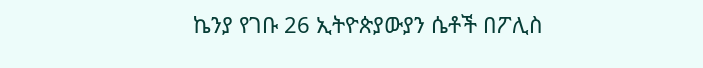ኬንያ የገቡ 26 ኢትዮጵያውያን ሴቶች በፖሊስ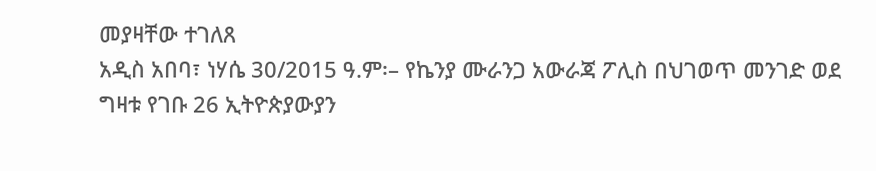መያዛቸው ተገለጸ
አዲስ አበባ፣ ነሃሴ 30/2015 ዓ.ም፡– የኬንያ ሙራንጋ አውራጃ ፖሊስ በህገወጥ መንገድ ወደ ግዛቱ የገቡ 26 ኢትዮጵያውያን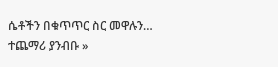ሴቶችን በቁጥጥር ስር መዋሉን…
ተጨማሪ ያንብቡ »